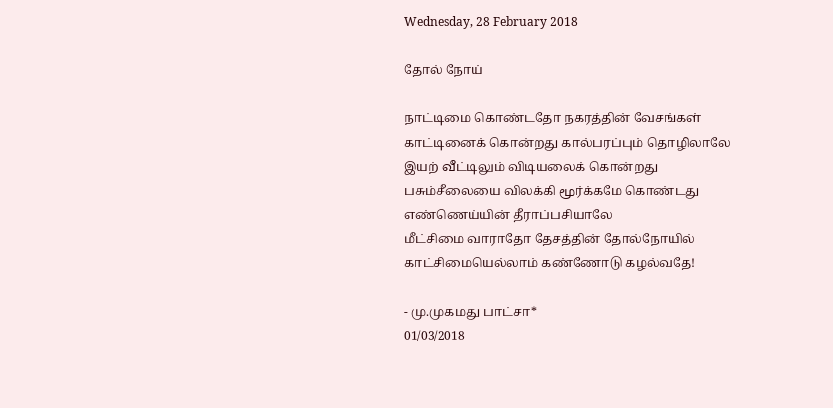Wednesday, 28 February 2018

தோல் நோய்

நாட்டிமை கொண்டதோ நகரத்தின் வேசங்கள்
காட்டினைக் கொன்றது கால்பரப்பும் தொழிலாலே
இயற் வீட்டிலும் விடியலைக் கொன்றது
பசும்சீலையை விலக்கி மூர்க்கமே கொண்டது
எண்ணெய்யின் தீராப்பசியாலே
மீட்சிமை வாராதோ தேசத்தின் தோல்நோயில்
காட்சிமையெல்லாம் கண்ணோடு கழல்வதே!

- மு.முகமது பாட்சா*
01/03/2018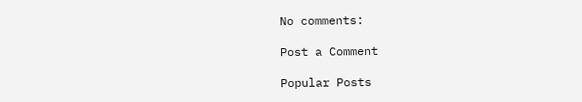No comments:

Post a Comment

Popular Posts